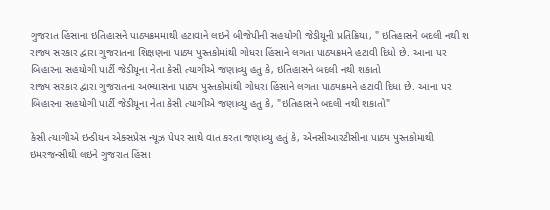ગુજરાત હિંસાના ઇતિહાસને પાઠ્યક્રમમાથી હટાવાને લઇને બીજેપીની સહયોગી જેડીયૂની પ્રતિક્રિયા, " ઇતિહાસને બદલી નથી શ
રાજ્ય સરકાર દ્વારા ગુજરાતના શિક્ષણના પાઠ્ય પુસ્તકોમાંથી ગોધરા હિંસાને લગતા પાઠ્યક્રમને હટાવી દિધો છે. આના પર બિહારના સહયોગી પાર્ટી જેડીયૂના નેતા કેસી ત્યાગીએ જણાવ્યુ હતુ કે, ઇતિહાસને બદલી નથી શકાતો
રાજ્ય સરકાર દ્વારા ગુજરાતના અભ્યાસના પાઠ્ય પુસ્તકોમાંથી ગોધરા હિંસાને લગતા પાઠ્યક્રમને હટાવી દિધા છે. આના પર બિહારના સહયોગી પાર્ટી જેડીયૂના નેતા કેસી ત્યાગીએ જણાવ્યુ હતુ કે, "ઇતિહાસને બદલી નથી શકાતો"

કેસી ત્યાગીએ ઇન્ડીયન એક્સપ્રેસ ન્યૂઝ પેપર સાથે વાત કરતા જણાવ્યુ હતું કે, એનસીઆરટીસીના પાઠ્ય પુસ્તકોમાથી ઇમરજન્સીથી લઇને ગુજરાત હિંસા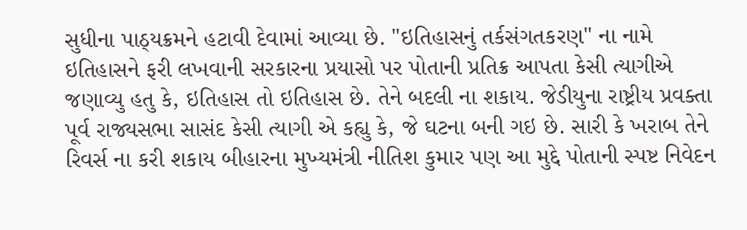સુધીના પાઠ્યક્રમને હટાવી દેવામાં આવ્યા છે. "ઇતિહાસનું તર્કસંગતકરણ" ના નામે ઇતિહાસને ફરી લખવાની સરકારના પ્રયાસો પર પોતાની પ્રતિક્ર આપતા કેસી ત્યાગીએ જણાવ્યુ હતુ કે, ઇતિહાસ તો ઇતિહાસ છે. તેને બદલી ના શકાય. જેડીયુના રાષ્ટ્રીય પ્રવક્તા પૂર્વ રાજ્યસભા સાસંદ કેસી ત્યાગી એ કહ્યુ કે, જે ઘટના બની ગઇ છે. સારી કે ખરાબ તેને રિવર્સ ના કરી શકાય બીહારના મુખ્યમંત્રી નીતિશ કુમાર પણ આ મુદ્દે પોતાની સ્પષ્ટ નિવેદન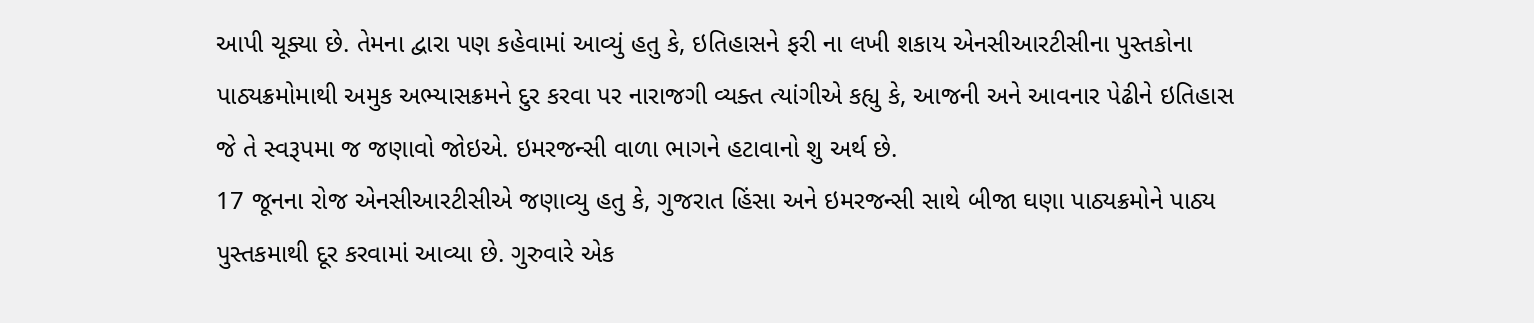આપી ચૂક્યા છે. તેમના દ્વારા પણ કહેવામાં આવ્યું હતુ કે, ઇતિહાસને ફરી ના લખી શકાય એનસીઆરટીસીના પુસ્તકોના પાઠ્યક્રમોમાથી અમુક અભ્યાસક્રમને દુર કરવા પર નારાજગી વ્યક્ત ત્યાંગીએ કહ્યુ કે, આજની અને આવનાર પેઢીને ઇતિહાસ જે તે સ્વરૂપમા જ જણાવો જોઇએ. ઇમરજન્સી વાળા ભાગને હટાવાનો શુ અર્થ છે.
17 જૂનના રોજ એનસીઆરટીસીએ જણાવ્યુ હતુ કે, ગુજરાત હિંસા અને ઇમરજન્સી સાથે બીજા ઘણા પાઠ્યક્રમોને પાઠ્ય પુસ્તકમાથી દૂર કરવામાં આવ્યા છે. ગુરુવારે એક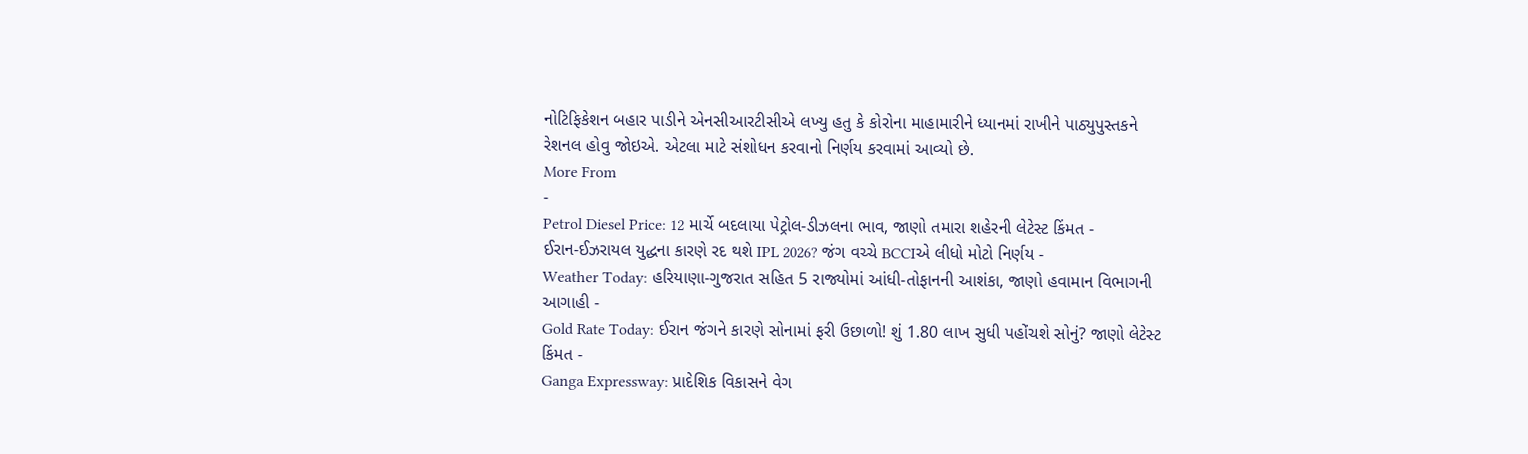નોટિફિકેશન બહાર પાડીને એનસીઆરટીસીએ લખ્યુ હતુ કે કોરોના માહામારીને ધ્યાનમાં રાખીને પાઠ્યુપુસ્તકને રેશનલ હોવુ જોઇએ. એટલા માટે સંશોધન કરવાનો નિર્ણય કરવામાં આવ્યો છે.
More From
-
Petrol Diesel Price: 12 માર્ચે બદલાયા પેટ્રોલ-ડીઝલના ભાવ, જાણો તમારા શહેરની લેટેસ્ટ કિંમત -
ઈરાન-ઈઝરાયલ યુદ્ધના કારણે રદ થશે IPL 2026? જંગ વચ્ચે BCCIએ લીધો મોટો નિર્ણય -
Weather Today: હરિયાણા-ગુજરાત સહિત 5 રાજ્યોમાં આંધી-તોફાનની આશંકા, જાણો હવામાન વિભાગની આગાહી -
Gold Rate Today: ઈરાન જંગને કારણે સોનામાં ફરી ઉછાળો! શું 1.80 લાખ સુધી પહોંચશે સોનું? જાણો લેટેસ્ટ કિંમત -
Ganga Expressway: પ્રાદેશિક વિકાસને વેગ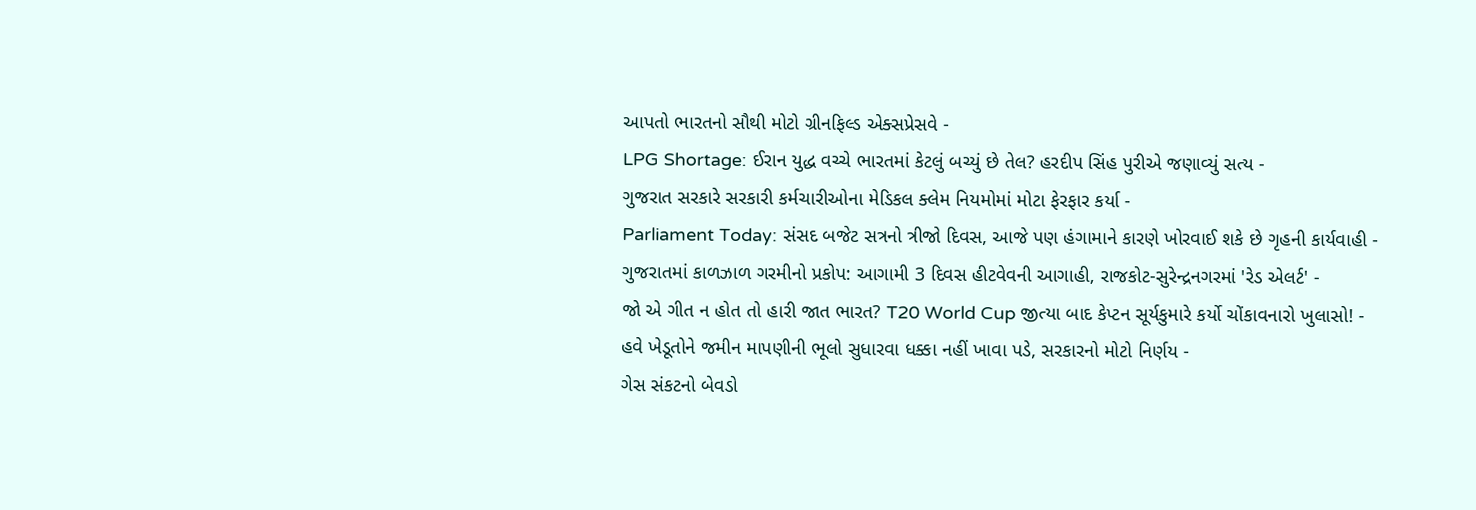આપતો ભારતનો સૌથી મોટો ગ્રીનફિલ્ડ એક્સપ્રેસવે -
LPG Shortage: ઈરાન યુદ્ધ વચ્ચે ભારતમાં કેટલું બચ્યું છે તેલ? હરદીપ સિંહ પુરીએ જણાવ્યું સત્ય -
ગુજરાત સરકારે સરકારી કર્મચારીઓના મેડિકલ ક્લેમ નિયમોમાં મોટા ફેરફાર કર્યા -
Parliament Today: સંસદ બજેટ સત્રનો ત્રીજો દિવસ, આજે પણ હંગામાને કારણે ખોરવાઈ શકે છે ગૃહની કાર્યવાહી -
ગુજરાતમાં કાળઝાળ ગરમીનો પ્રકોપ: આગામી 3 દિવસ હીટવેવની આગાહી, રાજકોટ-સુરેન્દ્રનગરમાં 'રેડ એલર્ટ' -
જો એ ગીત ન હોત તો હારી જાત ભારત? T20 World Cup જીત્યા બાદ કેપ્ટન સૂર્યકુમારે કર્યો ચોંકાવનારો ખુલાસો! -
હવે ખેડૂતોને જમીન માપણીની ભૂલો સુધારવા ધક્કા નહીં ખાવા પડે, સરકારનો મોટો નિર્ણય -
ગેસ સંકટનો બેવડો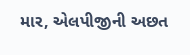માર, એલપીજીની અછત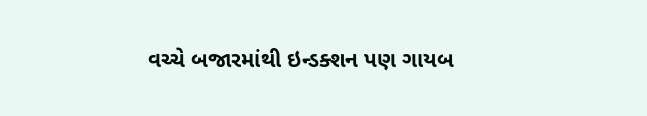વચ્ચે બજારમાંથી ઇન્ડક્શન પણ ગાયબ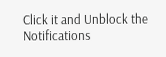Click it and Unblock the Notifications